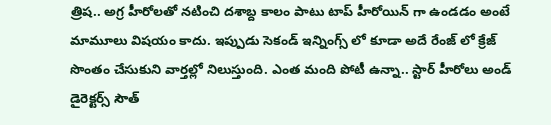త్రిష.. అగ్ర హీరోలతో నటించి దశాబ్ద కాలం పాటు టాప్ హీరోయిన్ గా ఉండడం అంటే మామూలు విషయం కాదు. ఇప్పుడు సెకండ్ ఇన్నింగ్స్ లో కూడా అదే రేంజ్ లో క్రేజ్ సొంతం చేసుకుని వార్తల్లో నిలుస్తుంది. ఎంత మంది పోటీ ఉన్నా.. స్టార్ హీరోలు అండ్ డైరెక్టర్స్ సౌత్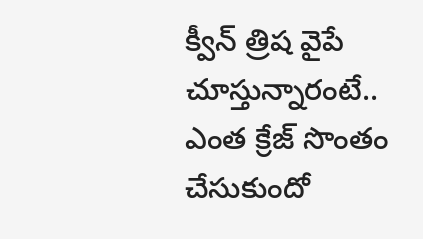క్వీన్ త్రిష వైపే చూస్తున్నారంటే.. ఎంత క్రేజ్ సొంతం చేసుకుందో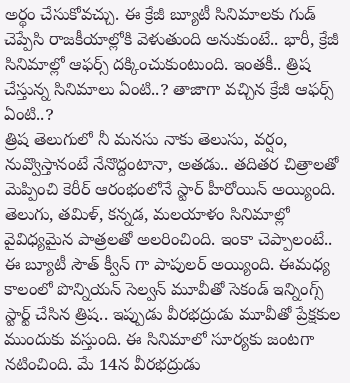అర్థం చేసుకోవచ్చు. ఈ క్రేజీ బ్యూటీ సినిమాలకు గుడ్ చెప్పేసి రాజకీయాల్లోకి వెళుతుంది అనుకుంటే.. భారీ, క్రేజీ సినిమాల్లో ఆఫర్స్ దక్కించుకుంటుంది. ఇంతకీ.. త్రిష చేస్తున్న సినిమాలు ఏంటి..? తాజాగా వచ్చిన క్రేజీ ఆఫర్స్ ఏంటి..?
త్రిష తెలుగులో నీ మనసు నాకు తెలుసు, వర్షం, నువ్వొస్తానంటే నేనొద్దంటానా, అతడు.. తదితర చిత్రాలతో మెప్పించి కెరీర్ ఆరంభంలోనే స్టార్ హీరోయిన్ అయ్యింది. తెలుగు, తమిళ్, కన్నడ, మలయాళం సినిమాల్లో వైవిధ్యమైన పాత్రలతో అలరించింది. ఇంకా చెప్పాలంటే.. ఈ బ్యూటీ సౌత్ క్వీన్ గా పాపులర్ అయ్యింది. ఈమధ్య కాలంలో పొన్నియన్ సెల్వన్ మూవీతో సెకండ్ ఇన్నింగ్స్ స్టార్ట్ చేసిన త్రిష.. ఇప్పుడు వీరభద్రుడు మూవీతో ప్రేక్షకుల ముందుకు వస్తుంది. ఈ సినిమాలో సూర్యకు జంటగా నటించింది. మే 14న వీరభద్రుడు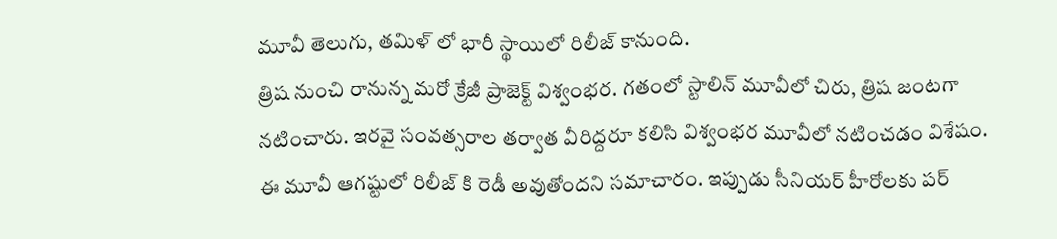మూవీ తెలుగు, తమిళ్ లో భారీ స్థాయిలో రిలీజ్ కానుంది.
త్రిష నుంచి రానున్న మరో క్రేజీ ప్రాజెక్ట్ విశ్వంభర. గతంలో స్టాలిన్ మూవీలో చిరు, త్రిష జంటగా నటించారు. ఇరవై సంవత్సరాల తర్వాత వీరిద్దరూ కలిసి విశ్వంభర మూవీలో నటించడం విశేషం. ఈ మూవీ ఆగష్టులో రిలీజ్ కి రెడీ అవుతోందని సమాచారం. ఇప్పుడు సీనియర్ హీరోలకు పర్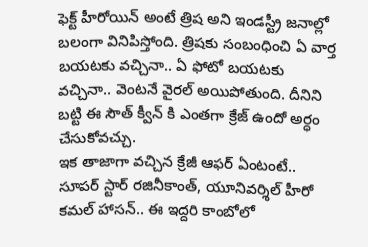ఫెక్ట్ హీరోయిన్ అంటే త్రిష అని ఇండస్ట్రీ జనాల్లో బలంగా వినిపిస్తోంది. త్రిషకు సంబంధించి ఏ వార్త బయటకు వచ్చినా.. ఏ ఫోటో బయటకు వచ్చినా.. వెంటనే వైరల్ అయిపోతుంది. దీనిని బట్టి ఈ సౌత్ క్వీన్ కి ఎంతగా క్రేజ్ ఉందో అర్ధం చేసుకోవచ్చు.
ఇక తాజాగా వచ్చిన క్రేజీ ఆఫర్ ఏంటంటే.. సూపర్ స్టార్ రజినీకాంత్, యూనివర్శిల్ హీరో కమల్ హాసన్.. ఈ ఇద్దరి కాంబోలో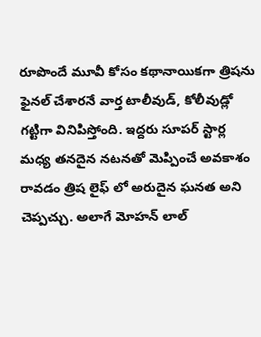రూపొందే మూవీ కోసం కథానాయికగా త్రిషను ఫైనల్ చేశారనే వార్త టాలీవుడ్, కోలీవుడ్లో గట్టిగా వినిపిస్తోంది. ఇద్దరు సూపర్ స్టార్ల మధ్య తనదైన నటనతో మెప్పించే అవకాశం రావడం త్రిష లైఫ్ లో అరుదైన ఘనత అని చెప్పచ్చు. అలాగే మోహన్ లాల్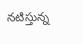నటిస్తున్న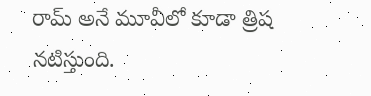రామ్ అనే మూవీలో కూడా త్రిష నటిస్తుంది.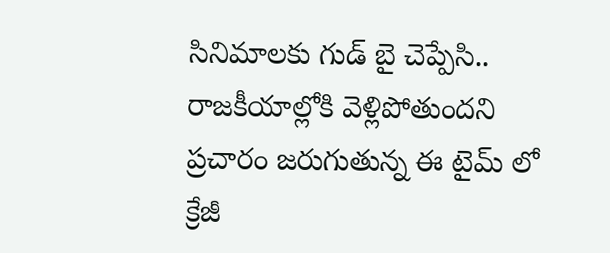సినిమాలకు గుడ్ బై చెప్పేసి.. రాజకీయాల్లోకి వెళ్లిపోతుందని ప్రచారం జరుగుతున్న ఈ టైమ్ లో క్రేజీ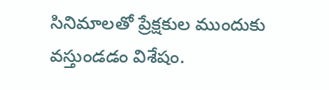సినిమాలతో ప్రేక్షకుల ముందుకు వస్తుండడం విశేషం.